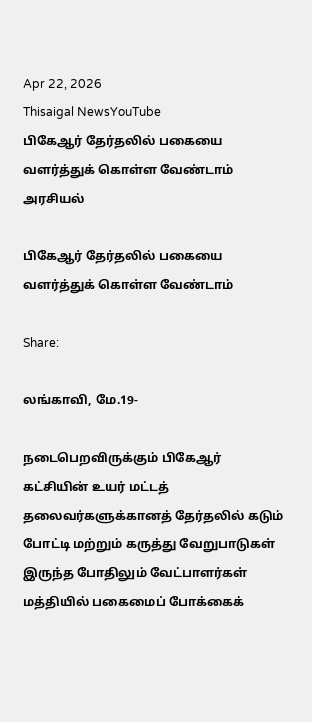Apr 22, 2026
Thisaigal NewsYouTube
பிகேஆர் தேர்தலில் பகையை வளர்த்துக் கொள்ள வேண்டாம்
அரசியல்

பிகேஆர் தேர்தலில் பகையை வளர்த்துக் கொள்ள வேண்டாம்

Share:

லங்காவி, மே.19-

நடைபெறவிருக்கும் பிகேஆர் கட்சியின் உயர் மட்டத் தலைவர்களுக்கானத் தேர்தலில் கடும் போட்டி மற்றும் கருத்து வேறுபாடுகள் இருந்த போதிலும் வேட்பாளர்கள் மத்தியில் பகைமைப் போக்கைக்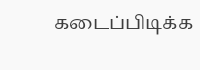கடைப்பிடிக்க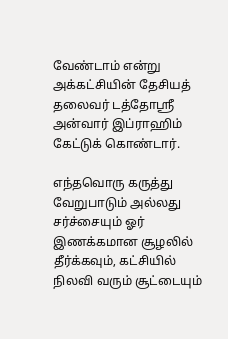வேண்டாம் என்று அக்கட்சியின் தேசியத் தலைவர் டத்தோஸ்ரீ அன்வார் இப்ராஹிம் கேட்டுக் கொண்டார்.

எந்தவொரு கருத்து வேறுபாடும் அல்லது சர்ச்சையும் ஓர் இணக்கமான சூழலில் தீர்க்கவும், கட்சியில் நிலவி வரும் சூட்டையும்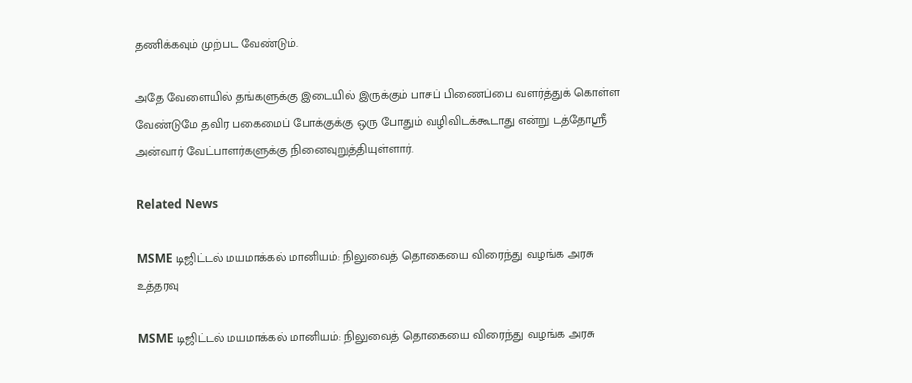தணிக்கவும் முற்பட வேண்டும்.

அதே வேளையில் தங்களுக்கு இடையில் இருக்கும் பாசப் பிணைப்பை வளர்த்துக் கொள்ள வேண்டுமே தவிர பகைமைப் போக்குக்கு ஒரு போதும் வழிவிடக்கூடாது என்று டத்தோஸ்ரீ அன்வார் வேட்பாளர்களுக்கு நினைவுறுத்தியுள்ளார்.

Related News

MSME டிஜிட்டல் மயமாக்கல் மானியம்: நிலுவைத் தொகையை விரைந்து வழங்க அரசு உத்தரவு

MSME டிஜிட்டல் மயமாக்கல் மானியம்: நிலுவைத் தொகையை விரைந்து வழங்க அரசு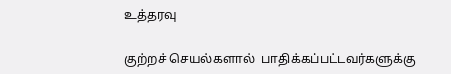உத்தரவு

குற்றச் செயல்களால்  பாதிக்கப்பட்டவர்களுக்கு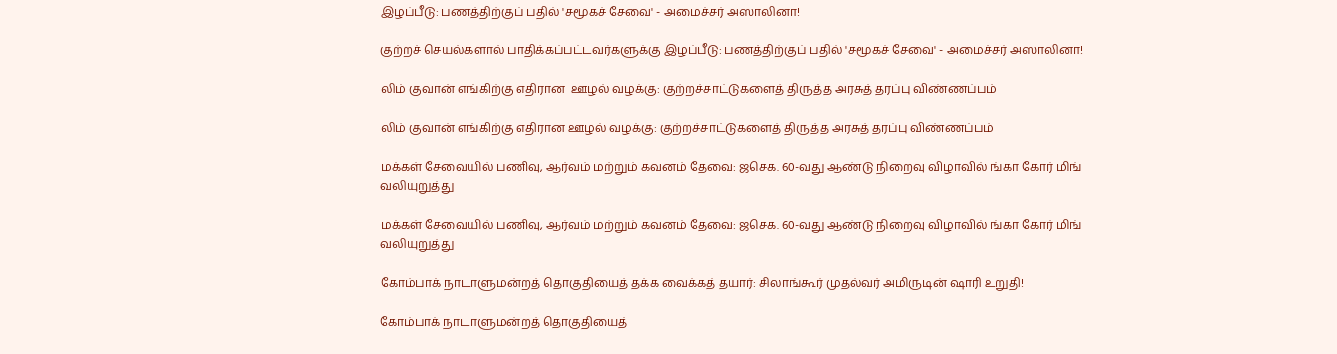இழப்பீடு: பணத்திற்குப் பதில் 'சமூகச் சேவை' - அமைச்சர் அஸாலினா!

குற்றச் செயல்களால் பாதிக்கப்பட்டவர்களுக்கு இழப்பீடு: பணத்திற்குப் பதில் 'சமூகச் சேவை' - அமைச்சர் அஸாலினா!

லிம் குவான் எங்கிற்கு எதிரான  ஊழல் வழக்கு: குற்றச்சாட்டுகளைத் திருத்த அரசுத் தரப்பு விண்ணப்பம்

லிம் குவான் எங்கிற்கு எதிரான ஊழல் வழக்கு: குற்றச்சாட்டுகளைத் திருத்த அரசுத் தரப்பு விண்ணப்பம்

மக்கள் சேவையில் பணிவு, ஆர்வம் மற்றும் கவனம் தேவை: ஜசெக. 60-வது ஆண்டு நிறைவு விழாவில் ங்கா கோர் மிங் வலியுறுத்து

மக்கள் சேவையில் பணிவு, ஆர்வம் மற்றும் கவனம் தேவை: ஜசெக. 60-வது ஆண்டு நிறைவு விழாவில் ங்கா கோர் மிங் வலியுறுத்து

கோம்பாக் நாடாளுமன்றத் தொகுதியைத் தக்க வைக்கத் தயார்: சிலாங்கூர் முதல்வர் அமிருடின் ஷாரி உறுதி!

கோம்பாக் நாடாளுமன்றத் தொகுதியைத்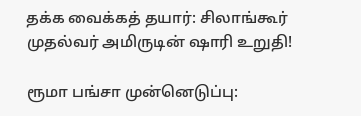தக்க வைக்கத் தயார்: சிலாங்கூர் முதல்வர் அமிருடின் ஷாரி உறுதி!

ரூமா பங்சா முன்னெடுப்பு: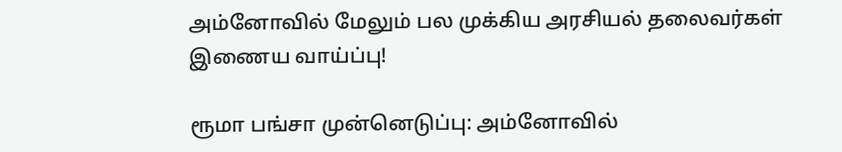அம்னோவில் மேலும் பல முக்கிய அரசியல் தலைவர்கள் இணைய வாய்ப்பு!

ரூமா பங்சா முன்னெடுப்பு: அம்னோவில்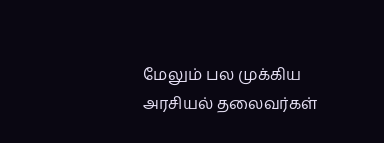மேலும் பல முக்கிய அரசியல் தலைவர்கள்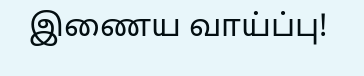இணைய வாய்ப்பு!